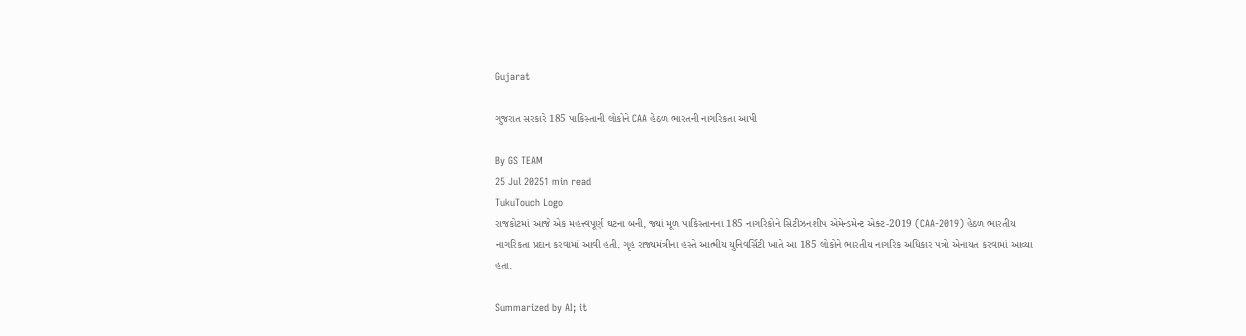Gujarat

ગુજરાત સરકારે 185 પાકિસ્તાની લોકોને CAA હેઠળ ભારતની નાગરિકતા આપી

By GS TEAM
25 Jul 20251 min read
TukuTouch Logo
રાજકોટમાં આજે એક મહત્ત્વપૂર્ણ ઘટના બની, જ્યાં મૂળ પાકિસ્તાનના 185 નાગરિકોને સિટીઝનશીપ એમેન્ડમેન્ટ એક્ટ-2019 (CAA-2019) હેઠળ ભારતીય નાગરિકતા પ્રદાન કરવામાં આવી હતી. ગૃહ રાજ્યમંત્રીના હસ્તે આત્મીય યુનિવર્સિટી ખાતે આ 185 લોકોને ભારતીય નાગરિક અધિકાર પત્રો એનાયત કરવામાં આવ્યા હતા.

Summarized by AI; it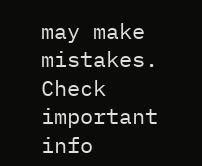may make mistakes. Check important info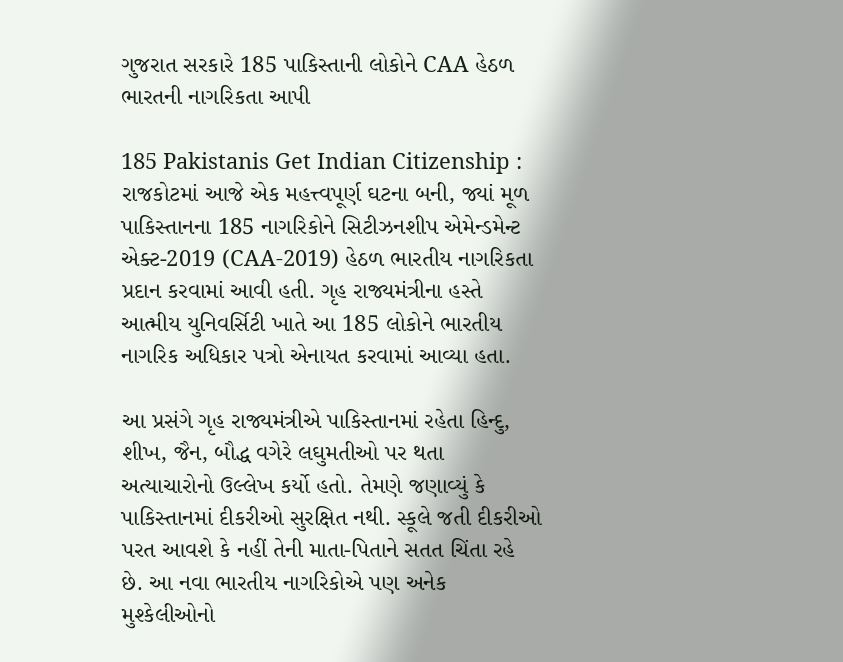ગુજરાત સરકારે 185 પાકિસ્તાની લોકોને CAA હેઠળ ભારતની નાગરિકતા આપી

185 Pakistanis Get Indian Citizenship : રાજકોટમાં આજે એક મહત્ત્વપૂર્ણ ઘટના બની, જ્યાં મૂળ પાકિસ્તાનના 185 નાગરિકોને સિટીઝનશીપ એમેન્ડમેન્ટ એક્ટ-2019 (CAA-2019) હેઠળ ભારતીય નાગરિકતા પ્રદાન કરવામાં આવી હતી. ગૃહ રાજ્યમંત્રીના હસ્તે આત્મીય યુનિવર્સિટી ખાતે આ 185 લોકોને ભારતીય નાગરિક અધિકાર પત્રો એનાયત કરવામાં આવ્યા હતા.

આ પ્રસંગે ગૃહ રાજ્યમંત્રીએ પાકિસ્તાનમાં રહેતા હિન્દુ, શીખ, જૈન, બૌદ્ધ વગેરે લઘુમતીઓ પર થતા અત્યાચારોનો ઉલ્લેખ કર્યો હતો. તેમણે જણાવ્યું કે પાકિસ્તાનમાં દીકરીઓ સુરક્ષિત નથી. સ્કૂલે જતી દીકરીઓ પરત આવશે કે નહીં તેની માતા-પિતાને સતત ચિંતા રહે છે. આ નવા ભારતીય નાગરિકોએ પણ અનેક મુશ્કેલીઓનો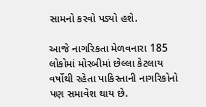સામનો કરવો પડ્યો હશે.

આજે નાગરિકતા મેળવનારા 185 લોકોમાં મોરબીમાં છેલ્લા કેટલાય વર્ષોથી રહેતા પાકિસ્તાની નાગરિકોનો પણ સમાવેશ થાય છે.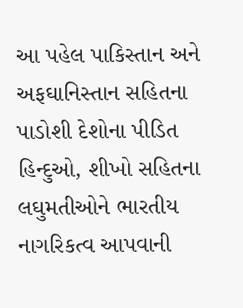આ પહેલ પાકિસ્તાન અને અફઘાનિસ્તાન સહિતના પાડોશી દેશોના પીડિત હિન્દુઓ, શીખો સહિતના લઘુમતીઓને ભારતીય નાગરિકત્વ આપવાની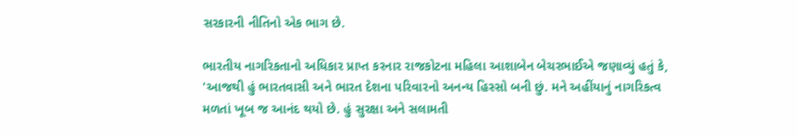સરકારની નીતિનો એક ભાગ છે.

ભારતીય નાગરિકતાનો અધિકાર પ્રાપ્ત કરનાર રાજકોટના મહિલા આશાબેન બેચરભાઈએ જણાવ્યું હતું કે, 'આજથી હું ભારતવાસી અને ભારત દેશના પરિવારનો અનન્ય હિસ્સો બની છું. મને અહીંયાનું નાગરિકત્વ મળતાં ખૂબ જ આનંદ થયો છે. હું સુરક્ષા અને સલામતી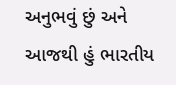અનુભવું છું અને આજથી હું ભારતીય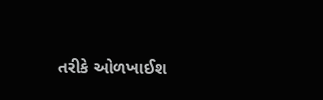તરીકે ઓળખાઈશ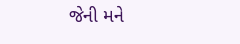જેની મને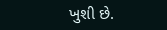ખુશી છે.